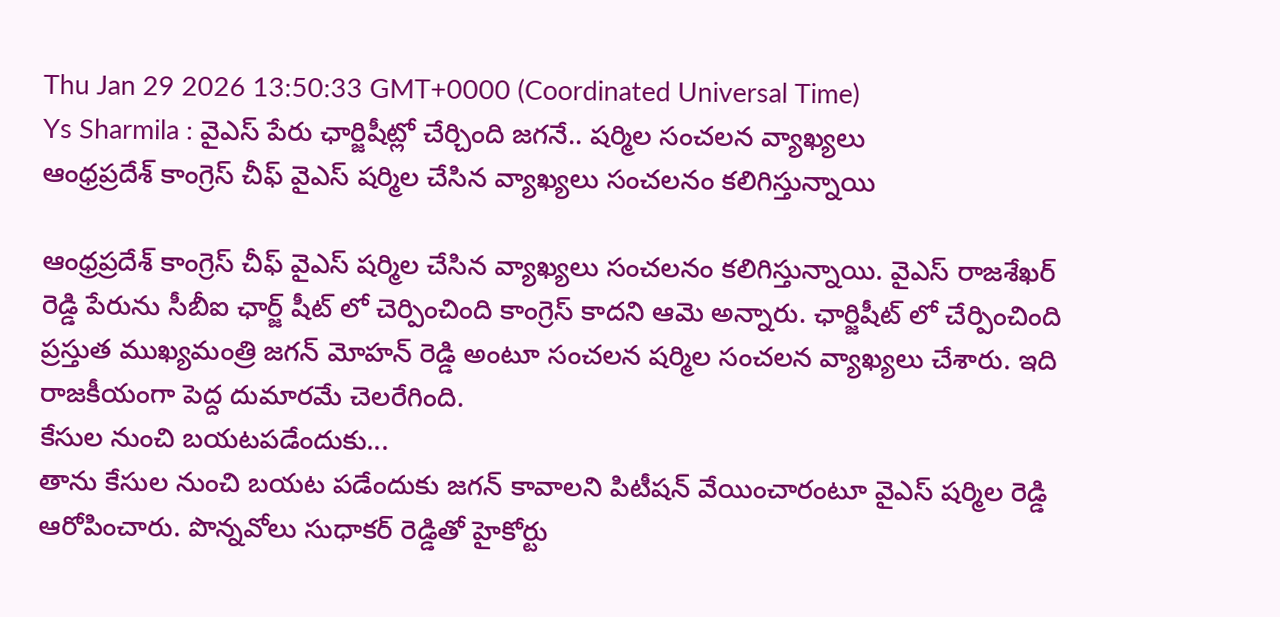Thu Jan 29 2026 13:50:33 GMT+0000 (Coordinated Universal Time)
Ys Sharmila : వైఎస్ పేరు ఛార్జిషీట్లో చేర్చింది జగనే.. షర్మిల సంచలన వ్యాఖ్యలు
ఆంధ్రప్రదేశ్ కాంగ్రెస్ చీఫ్ వైఎస్ షర్మిల చేసిన వ్యాఖ్యలు సంచలనం కలిగిస్తున్నాయి

ఆంధ్రప్రదేశ్ కాంగ్రెస్ చీఫ్ వైఎస్ షర్మిల చేసిన వ్యాఖ్యలు సంచలనం కలిగిస్తున్నాయి. వైఎస్ రాజశేఖర్ రెడ్డి పేరును సీబీఐ ఛార్జ్ షీట్ లో చెర్పించింది కాంగ్రెస్ కాదని ఆమె అన్నారు. ఛార్జిషీట్ లో చేర్పించింది ప్రస్తుత ముఖ్యమంత్రి జగన్ మోహన్ రెడ్డి అంటూ సంచలన షర్మిల సంచలన వ్యాఖ్యలు చేశారు. ఇది రాజకీయంగా పెద్ద దుమారమే చెలరేగింది.
కేసుల నుంచి బయటపడేందుకు...
తాను కేసుల నుంచి బయట పడేందుకు జగన్ కావాలని పిటీషన్ వేయించారంటూ వైఎస్ షర్మిల రెడ్డి ఆరోపించారు. పొన్నవోలు సుధాకర్ రెడ్డితో హైకోర్టు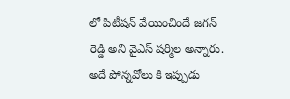లో పిటీషన్ వేయించిందే జగన్ రెడ్డి అని వైఎస్ షర్మిల అన్నారు. అదే పోన్నవోలు కి ఇప్పుడు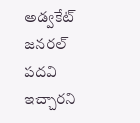అడ్వకేట్ జనరల్ పదవి ఇచ్చారని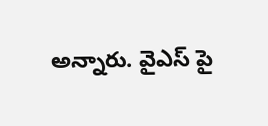అన్నారు. వైఎస్ పై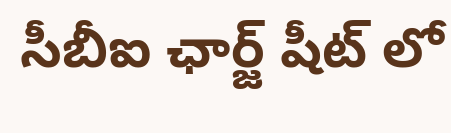సీబీఐ ఛార్జ్ షీట్ లో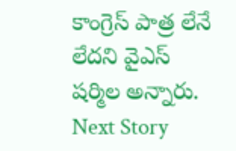కాంగ్రెస్ పాత్ర లేనే లేదని వైఎస్ షర్మిల అన్నారు.
Next Story